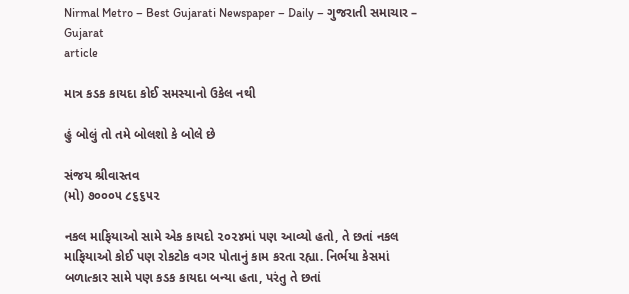Nirmal Metro – Best Gujarati Newspaper – Daily – ગુજરાતી સમાચાર – Gujarat
article

માત્ર કડક કાયદા કોઈ સમસ્યાનો ઉકેલ નથી

હું બોલું તો તમે બોલશો કે બોલે છે

સંજય શ્રીવાસ્તવ
(મો) ૭૦૦૦૫ ૮૬૬૫૨

નકલ માફિયાઓ સામે એક કાયદો ૨૦૨૪માં પણ આવ્યો હતો, તે છતાં નકલ માફિયાઓ કોઈ પણ રોકટોક વગર પોતાનું કામ કરતા રહ્યા. નિર્ભયા કેસમાં બળાત્કાર સામે પણ કડક કાયદા બન્યા હતા, પરંતુ તે છતાં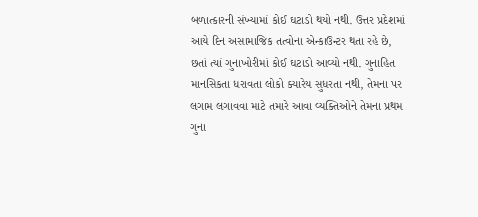બળાત્કારની સંખ્યામાં કોઈ ઘટાડો થયો નથી. ઉત્તર પ્રદેશમાં આયે દિન અસામાજિક તત્વોના એન્કાઉન્ટર થતા રહે છે, છતાં ત્યાં ગુનાખોરીમાં કોઈ ઘટાડો આવ્યો નથી. ગુનાહિત માનસિકતા ધરાવતા લોકો ક્યારેય સુધરતા નથી, તેમના પર લગામ લગાવવા માટે તમારે આવા વ્યક્તિઓને તેમના પ્રથમ ગુના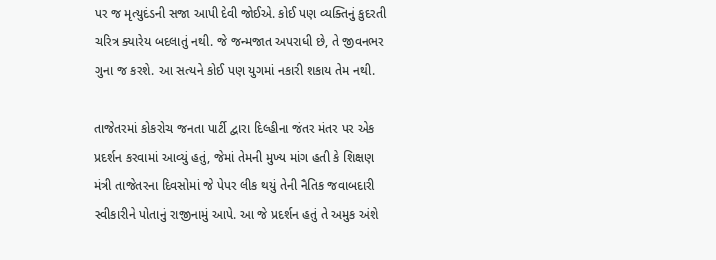પર જ મૃત્યુદંડની સજા આપી દેવી જોઈએ. કોઈ પણ વ્યક્તિનું કુદરતી ચરિત્ર ક્યારેય બદલાતું નથી. જે જન્મજાત અપરાધી છે, તે જીવનભર ગુના જ કરશે. આ સત્યને કોઈ પણ યુગમાં નકારી શકાય તેમ નથી.

તાજેતરમાં કોકરોચ જનતા પાર્ટી દ્વારા દિલ્હીના જંતર મંતર પર એક પ્રદર્શન કરવામાં આવ્યું હતું, જેમાં તેમની મુખ્ય માંગ હતી કે શિક્ષણ મંત્રી તાજેતરના દિવસોમાં જે પેપર લીક થયું તેની નૈતિક જવાબદારી સ્વીકારીને પોતાનું રાજીનામું આપે. આ જે પ્રદર્શન હતું તે અમુક અંશે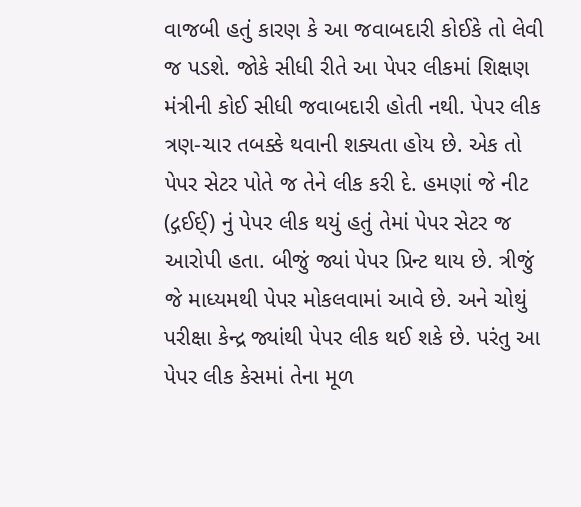વાજબી હતું કારણ કે આ જવાબદારી કોઈકે તો લેવી જ પડશે. જોકે સીધી રીતે આ પેપર લીકમાં શિક્ષણ મંત્રીની કોઈ સીધી જવાબદારી હોતી નથી. પેપર લીક ત્રણ-ચાર તબક્કે થવાની શક્યતા હોય છે. એક તો પેપર સેટર પોતે જ તેને લીક કરી દે. હમણાં જે નીટ (દ્ગઈઈ્‌) નું પેપર લીક થયું હતું તેમાં પેપર સેટર જ આરોપી હતા. બીજું જ્યાં પેપર પ્રિન્ટ થાય છે. ત્રીજું જે માધ્યમથી પેપર મોકલવામાં આવે છે. અને ચોથું પરીક્ષા કેન્દ્ર જ્યાંથી પેપર લીક થઈ શકે છે. પરંતુ આ પેપર લીક કેસમાં તેના મૂળ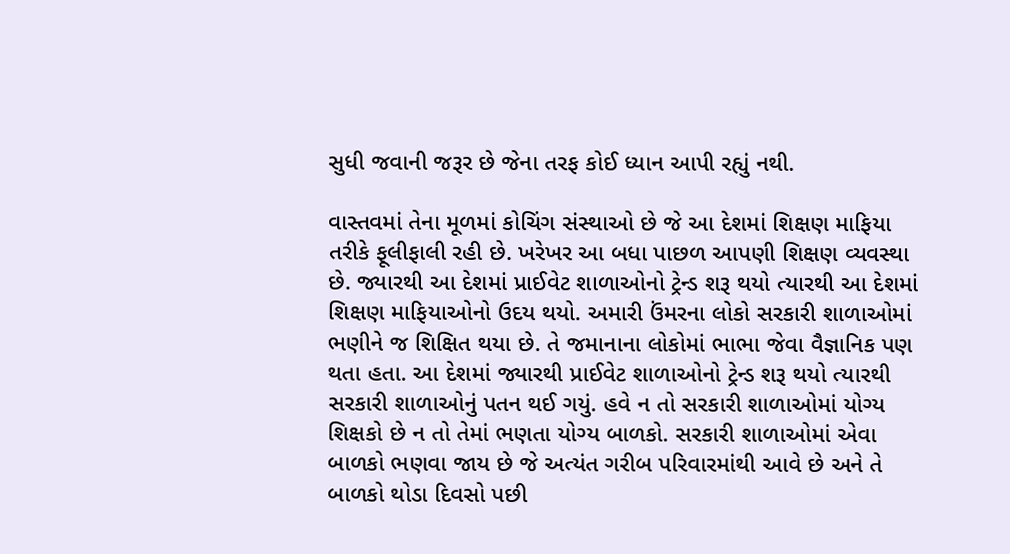સુધી જવાની જરૂર છે જેના તરફ કોઈ ધ્યાન આપી રહ્યું નથી.

વાસ્તવમાં તેના મૂળમાં કોચિંગ સંસ્થાઓ છે જે આ દેશમાં શિક્ષણ માફિયા તરીકે ફૂલીફાલી રહી છે. ખરેખર આ બધા પાછળ આપણી શિક્ષણ વ્યવસ્થા છે. જ્યારથી આ દેશમાં પ્રાઈવેટ શાળાઓનો ટ્રેન્ડ શરૂ થયો ત્યારથી આ દેશમાં શિક્ષણ માફિયાઓનો ઉદય થયો. અમારી ઉંમરના લોકો સરકારી શાળાઓમાં ભણીને જ શિક્ષિત થયા છે. તે જમાનાના લોકોમાં ભાભા જેવા વૈજ્ઞાનિક પણ થતા હતા. આ દેશમાં જ્યારથી પ્રાઈવેટ શાળાઓનો ટ્રેન્ડ શરૂ થયો ત્યારથી સરકારી શાળાઓનું પતન થઈ ગયું. હવે ન તો સરકારી શાળાઓમાં યોગ્ય શિક્ષકો છે ન તો તેમાં ભણતા યોગ્ય બાળકો. સરકારી શાળાઓમાં એવા બાળકો ભણવા જાય છે જે અત્યંત ગરીબ પરિવારમાંથી આવે છે અને તે બાળકો થોડા દિવસો પછી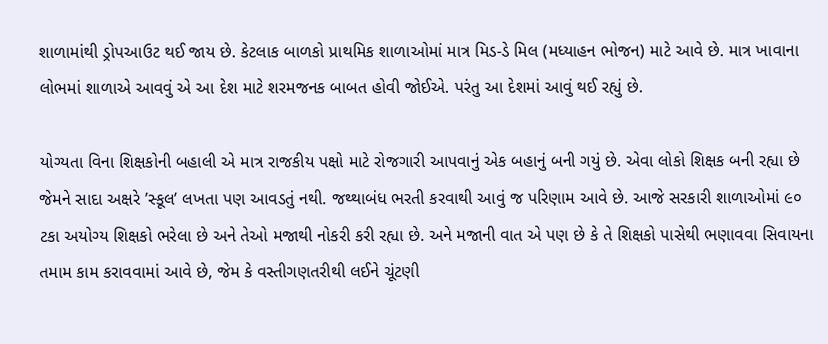શાળામાંથી ડ્રોપઆઉટ થઈ જાય છે. કેટલાક બાળકો પ્રાથમિક શાળાઓમાં માત્ર મિડ-ડે મિલ (મધ્યાહન ભોજન) માટે આવે છે. માત્ર ખાવાના લોભમાં શાળાએ આવવું એ આ દેશ માટે શરમજનક બાબત હોવી જોઈએ. પરંતુ આ દેશમાં આવું થઈ રહ્યું છે.

યોગ્યતા વિના શિક્ષકોની બહાલી એ માત્ર રાજકીય પક્ષો માટે રોજગારી આપવાનું એક બહાનું બની ગયું છે. એવા લોકો શિક્ષક બની રહ્યા છે જેમને સાદા અક્ષરે ’સ્કૂલ’ લખતા પણ આવડતું નથી. જથ્થાબંધ ભરતી કરવાથી આવું જ પરિણામ આવે છે. આજે સરકારી શાળાઓમાં ૯૦ ટકા અયોગ્ય શિક્ષકો ભરેલા છે અને તેઓ મજાથી નોકરી કરી રહ્યા છે. અને મજાની વાત એ પણ છે કે તે શિક્ષકો પાસેથી ભણાવવા સિવાયના તમામ કામ કરાવવામાં આવે છે, જેમ કે વસ્તીગણતરીથી લઈને ચૂંટણી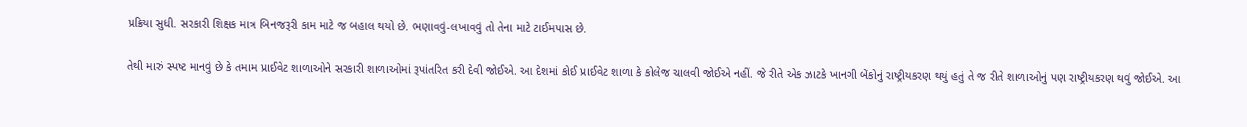પ્રક્રિયા સુધી. સરકારી શિક્ષક માત્ર બિનજરૂરી કામ માટે જ બહાલ થયો છે. ભણાવવું-લખાવવું તો તેના માટે ટાઈમપાસ છે.

તેથી મારું સ્પષ્ટ માનવું છે કે તમામ પ્રાઈવેટ શાળાઓને સરકારી શાળાઓમાં રૂપાંતરિત કરી દેવી જોઈએ. આ દેશમાં કોઈ પ્રાઈવેટ શાળા કે કોલેજ ચાલવી જોઈએ નહીં. જે રીતે એક ઝાટકે ખાનગી બેંકોનું રાષ્ટ્રીયકરણ થયું હતું તે જ રીતે શાળાઓનું પણ રાષ્ટ્રીયકરણ થવું જોઈએ. આ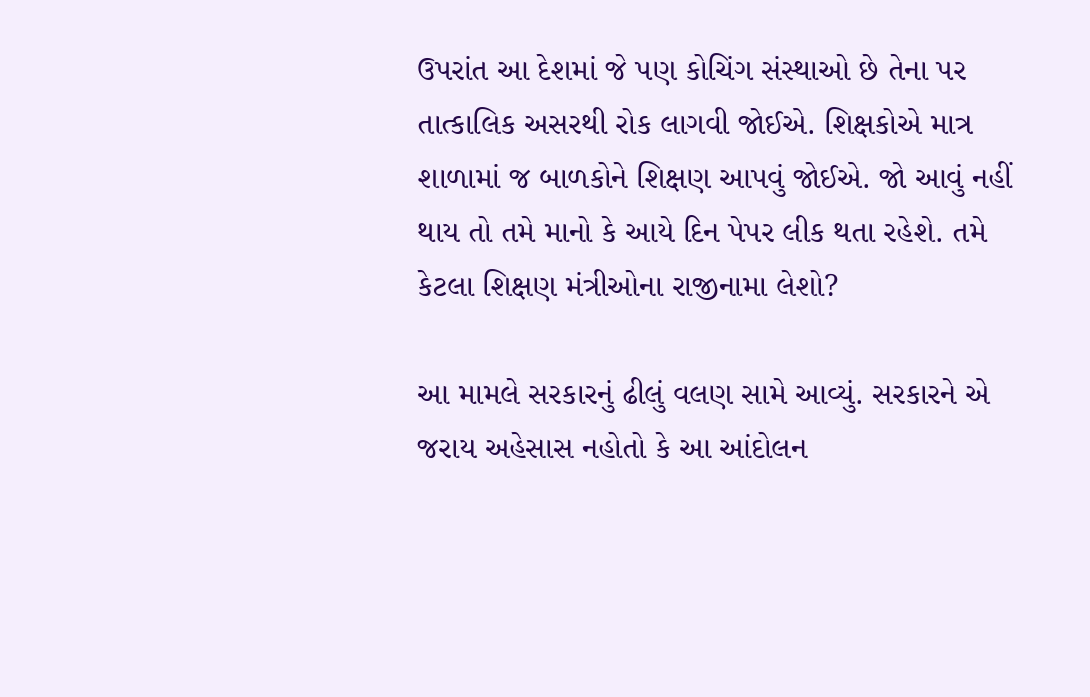ઉપરાંત આ દેશમાં જે પણ કોચિંગ સંસ્થાઓ છે તેના પર તાત્કાલિક અસરથી રોક લાગવી જોઈએ. શિક્ષકોએ માત્ર શાળામાં જ બાળકોને શિક્ષણ આપવું જોઈએ. જો આવું નહીં થાય તો તમે માનો કે આયે દિન પેપર લીક થતા રહેશે. તમે કેટલા શિક્ષણ મંત્રીઓના રાજીનામા લેશો?

આ મામલે સરકારનું ઢીલું વલણ સામે આવ્યું. સરકારને એ જરાય અહેસાસ નહોતો કે આ આંદોલન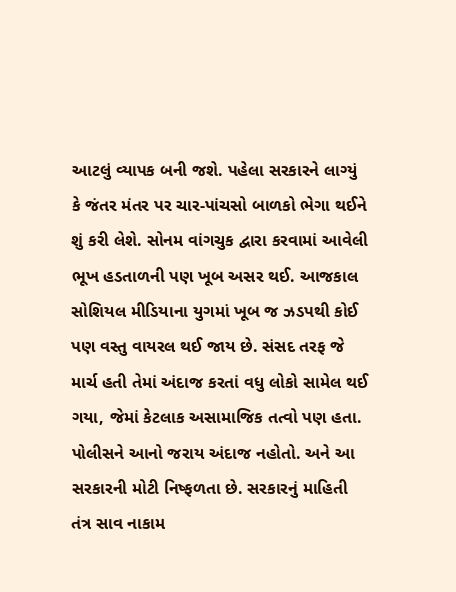આટલું વ્યાપક બની જશે. પહેલા સરકારને લાગ્યું કે જંતર મંતર પર ચાર-પાંચસો બાળકો ભેગા થઈને શું કરી લેશે. સોનમ વાંગચુક દ્વારા કરવામાં આવેલી ભૂખ હડતાળની પણ ખૂબ અસર થઈ. આજકાલ સોશિયલ મીડિયાના યુગમાં ખૂબ જ ઝડપથી કોઈ પણ વસ્તુ વાયરલ થઈ જાય છે. સંસદ તરફ જે માર્ચ હતી તેમાં અંદાજ કરતાં વધુ લોકો સામેલ થઈ ગયા, જેમાં કેટલાક અસામાજિક તત્વો પણ હતા. પોલીસને આનો જરાય અંદાજ નહોતો. અને આ સરકારની મોટી નિષ્ફળતા છે. સરકારનું માહિતી તંત્ર સાવ નાકામ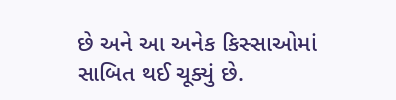છે અને આ અનેક કિસ્સાઓમાં સાબિત થઈ ચૂક્યું છે.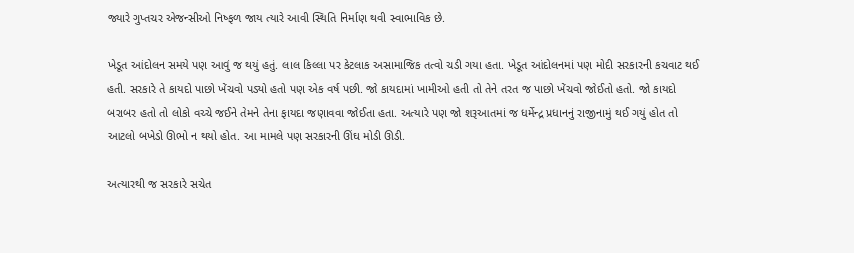જ્યારે ગુપ્તચર એજન્સીઓ નિષ્ફળ જાય ત્યારે આવી સ્થિતિ નિર્માણ થવી સ્વાભાવિક છે.

ખેડૂત આંદોલન સમયે પણ આવું જ થયું હતું. લાલ કિલ્લા પર કેટલાક અસામાજિક તત્વો ચડી ગયા હતા. ખેડૂત આંદોલનમાં પણ મોદી સરકારની કચવાટ થઈ હતી. સરકારે તે કાયદો પાછો ખેંચવો પડ્યો હતો પણ એક વર્ષ પછી. જો કાયદામાં ખામીઓ હતી તો તેને તરત જ પાછો ખેંચવો જોઈતો હતો. જો કાયદો બરાબર હતો તો લોકો વચ્ચે જઈને તેમને તેના ફાયદા જણાવવા જોઈતા હતા. અત્યારે પણ જો શરૂઆતમાં જ ધર્મેન્દ્ર પ્રધાનનું રાજીનામું થઈ ગયું હોત તો આટલો બખેડો ઊભો ન થયો હોત. આ મામલે પણ સરકારની ઊંઘ મોડી ઊડી.

અત્યારથી જ સરકારે સચેત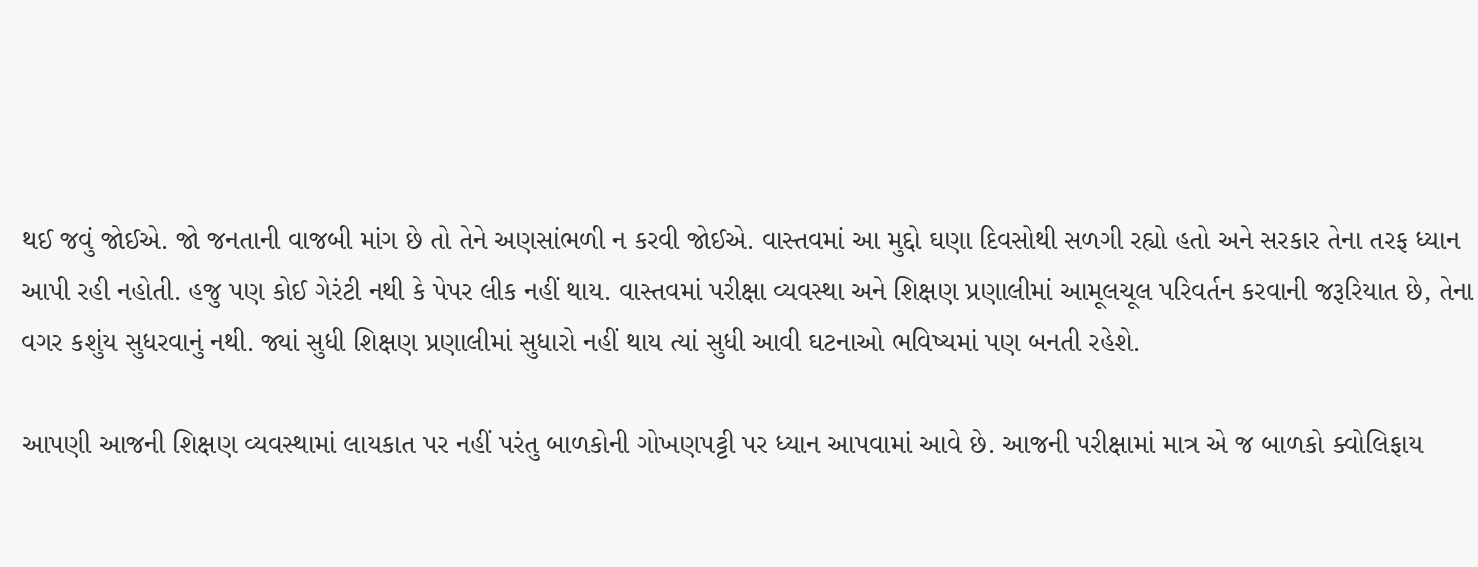થઈ જવું જોઈએ. જો જનતાની વાજબી માંગ છે તો તેને અણસાંભળી ન કરવી જોઈએ. વાસ્તવમાં આ મુદ્દો ઘણા દિવસોથી સળગી રહ્યો હતો અને સરકાર તેના તરફ ધ્યાન આપી રહી નહોતી. હજુ પણ કોઈ ગેરંટી નથી કે પેપર લીક નહીં થાય. વાસ્તવમાં પરીક્ષા વ્યવસ્થા અને શિક્ષણ પ્રણાલીમાં આમૂલચૂલ પરિવર્તન કરવાની જરૂરિયાત છે, તેના વગર કશુંય સુધરવાનું નથી. જ્યાં સુધી શિક્ષણ પ્રણાલીમાં સુધારો નહીં થાય ત્યાં સુધી આવી ઘટનાઓ ભવિષ્યમાં પણ બનતી રહેશે.

આપણી આજની શિક્ષણ વ્યવસ્થામાં લાયકાત પર નહીં પરંતુ બાળકોની ગોખણપટ્ટી પર ધ્યાન આપવામાં આવે છે. આજની પરીક્ષામાં માત્ર એ જ બાળકો ક્વોલિફાય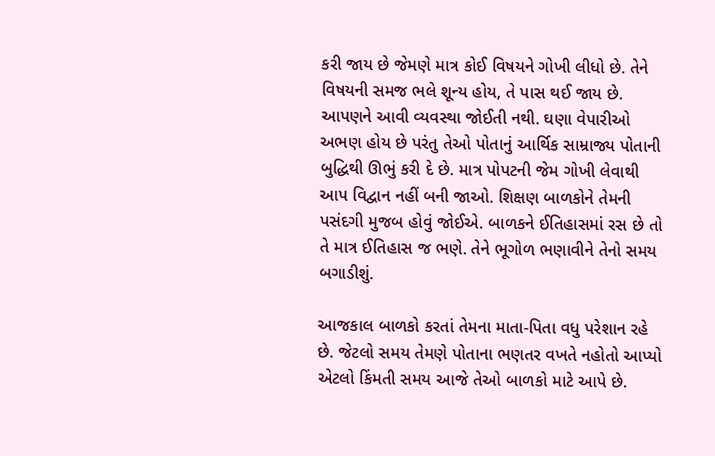કરી જાય છે જેમણે માત્ર કોઈ વિષયને ગોખી લીધો છે. તેને વિષયની સમજ ભલે શૂન્ય હોય, તે પાસ થઈ જાય છે. આપણને આવી વ્યવસ્થા જોઈતી નથી. ઘણા વેપારીઓ અભણ હોય છે પરંતુ તેઓ પોતાનું આર્થિક સામ્રાજ્ય પોતાની બુદ્ધિથી ઊભું કરી દે છે. માત્ર પોપટની જેમ ગોખી લેવાથી આપ વિદ્વાન નહીં બની જાઓ. શિક્ષણ બાળકોને તેમની પસંદગી મુજબ હોવું જોઈએ. બાળકને ઈતિહાસમાં રસ છે તો તે માત્ર ઈતિહાસ જ ભણે. તેને ભૂગોળ ભણાવીને તેનો સમય બગાડીશું.

આજકાલ બાળકો કરતાં તેમના માતા-પિતા વધુ પરેશાન રહે છે. જેટલો સમય તેમણે પોતાના ભણતર વખતે નહોતો આપ્યો એટલો કિંમતી સમય આજે તેઓ બાળકો માટે આપે છે.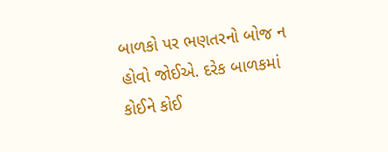બાળકો પર ભણતરનો બોજ ન હોવો જોઈએ. દરેક બાળકમાં કોઈને કોઈ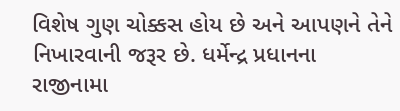વિશેષ ગુણ ચોક્કસ હોય છે અને આપણને તેને નિખારવાની જરૂર છે. ધર્મેન્દ્ર પ્રધાનના રાજીનામા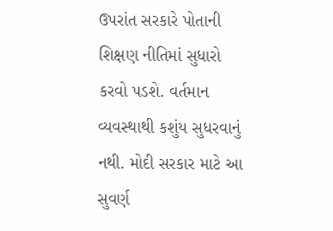ઉપરાંત સરકારે પોતાની શિક્ષણ નીતિમાં સુધારો કરવો પડશે. વર્તમાન વ્યવસ્થાથી કશુંય સુધરવાનું નથી. મોદી સરકાર માટે આ સુવર્ણ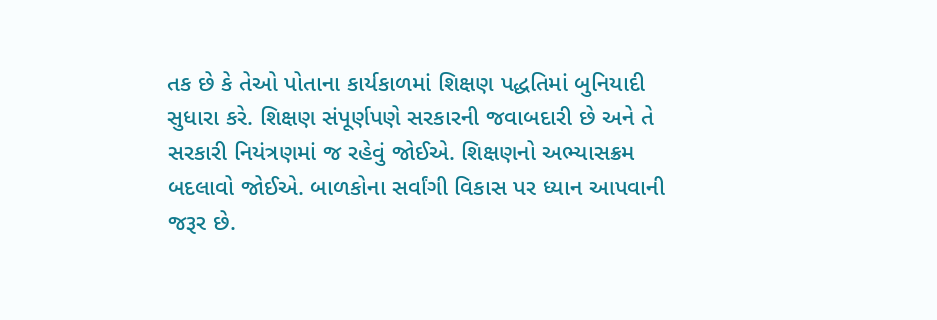તક છે કે તેઓ પોતાના કાર્યકાળમાં શિક્ષણ પદ્ધતિમાં બુનિયાદી સુધારા કરે. શિક્ષણ સંપૂર્ણપણે સરકારની જવાબદારી છે અને તે સરકારી નિયંત્રણમાં જ રહેવું જોઈએ. શિક્ષણનો અભ્યાસક્રમ બદલાવો જોઈએ. બાળકોના સર્વાંગી વિકાસ પર ધ્યાન આપવાની જરૂર છે.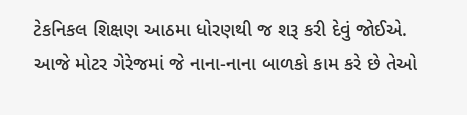ટેકનિકલ શિક્ષણ આઠમા ધોરણથી જ શરૂ કરી દેવું જોઈએ. આજે મોટર ગેરેજમાં જે નાના-નાના બાળકો કામ કરે છે તેઓ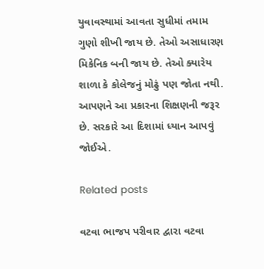યુવાવસ્થામાં આવતા સુધીમાં તમામ ગુણો શીખી જાય છે. તેઓ અસાધારણ મિકેનિક બની જાય છે. તેઓ ક્યારેય શાળા કે કોલેજનું મોઢું પણ જોતા નથી. આપણને આ પ્રકારના શિક્ષણની જરૂર છે. સરકારે આ દિશામાં ધ્યાન આપવું જોઈએ.

Related posts

વટવા ભાજપ પરીવાર દ્વારા વટવા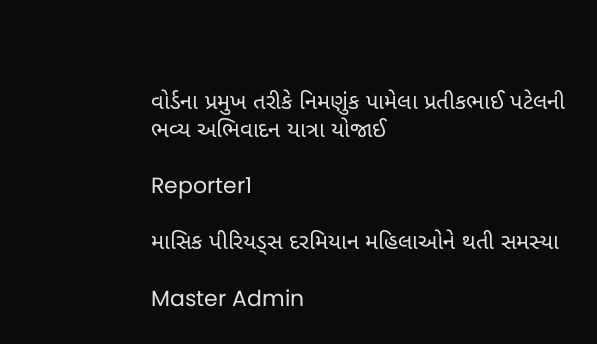વોર્ડના પ્રમુખ તરીકે નિમણુંક પામેલા પ્રતીકભાઈ પટેલની ભવ્ય અભિવાદન યાત્રા યોજાઈ

Reporter1

માસિક પીરિયડ્સ દરમિયાન મહિલાઓને થતી સમસ્યા

Master Admin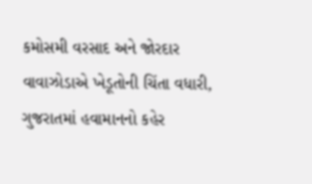કમોસમી વરસાદ અને જોરદાર વાવાઝોડાએ ખેડૂતોની ચિંતા વધારી, ગુજરાતમાં હવામાનનો કહેર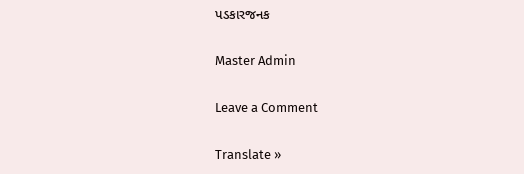પડકારજનક

Master Admin

Leave a Comment

Translate »